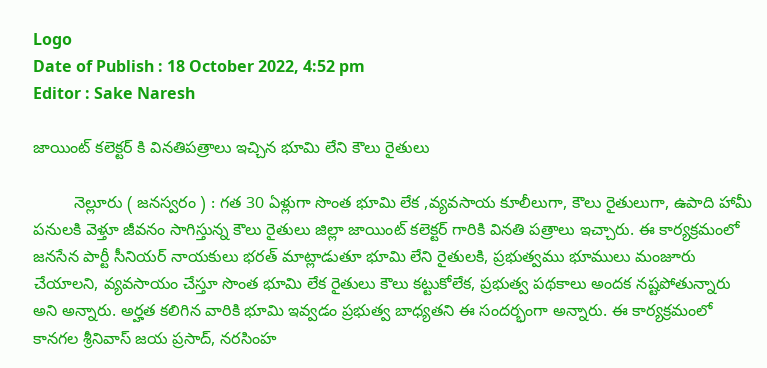Logo
Date of Publish : 18 October 2022, 4:52 pm
Editor : Sake Naresh

జాయింట్ కలెక్టర్ కి వినతిపత్రాలు ఇచ్చిన భూమి లేని కౌలు రైతులు

         నెల్లూరు ( జనస్వరం ) : గత 30 ఏళ్లుగా సొంత భూమి లేక ,వ్యవసాయ కూలీలుగా, కౌలు రైతులుగా, ఉపాది హామీ పనులకి వెళ్తూ జీవనం సాగిస్తున్న కౌలు రైతులు జిల్లా జాయింట్ కలెక్టర్ గారికి వినతి పత్రాలు ఇచ్చారు. ఈ కార్యక్రమంలో జనసేన పార్టీ సీనియర్ నాయకులు భరత్ మాట్లాడుతూ భూమి లేని రైతులకి, ప్రభుత్వము భూములు మంజూరు చేయాలని, వ్యవసాయం చేస్తూ సొంత భూమి లేక రైతులు కౌలు కట్టుకోలేక, ప్రభుత్వ పథకాలు అందక నష్టపోతున్నారు అని అన్నారు. అర్హత కలిగిన వారికి భూమి ఇవ్వడం ప్రభుత్వ బాధ్యతని ఈ సందర్భంగా అన్నారు. ఈ కార్యక్రమంలో కానగల శ్రీనివాస్ జయ ప్రసాద్, నరసింహ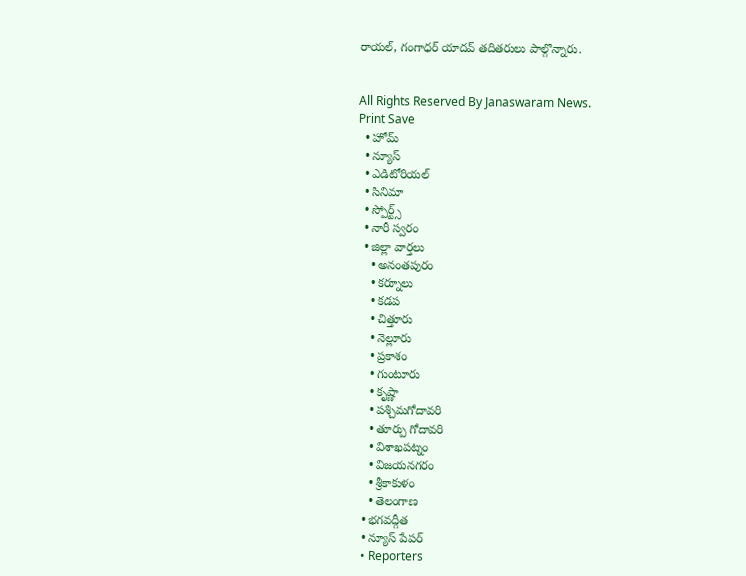రాయల్, గంగాధర్ యాదవ్ తదితరులు పాల్గొన్నారు.


All Rights Reserved By Janaswaram News.
Print Save
  • హోమ్
  • న్యూస్
  • ఎడిటోరియల్
  • సినిమా
  • స్పోర్ట్స్
  • నారీ స్వరం
  • జిల్లా వార్తలు
    • అనంతపురం
    • కర్నూలు
    • కడప
    • చిత్తూరు
    • నెల్లూరు
    • ప్రకాశం
    • గుంటూరు
    • కృష్ణా
    • పశ్చిమగోదావరి
    • తూర్పు గోదావరి
    • విశాఖపట్నం
    • విజయనగరం
    • శ్రీకాకుళం
    • తెలంగాణ
  • భగవద్గీత
  • న్యూస్ పేపర్
  • Reporters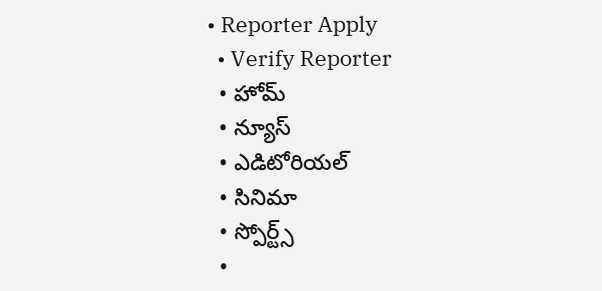• Reporter Apply
  • Verify Reporter
  • హోమ్
  • న్యూస్
  • ఎడిటోరియల్
  • సినిమా
  • స్పోర్ట్స్
  •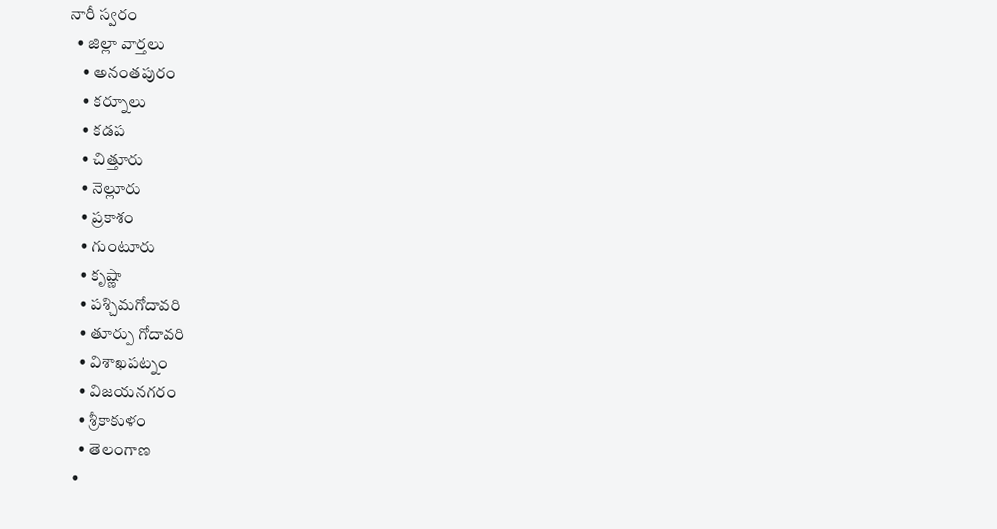నారీ స్వరం
  • జిల్లా వార్తలు
    • అనంతపురం
    • కర్నూలు
    • కడప
    • చిత్తూరు
    • నెల్లూరు
    • ప్రకాశం
    • గుంటూరు
    • కృష్ణా
    • పశ్చిమగోదావరి
    • తూర్పు గోదావరి
    • విశాఖపట్నం
    • విజయనగరం
    • శ్రీకాకుళం
    • తెలంగాణ
  •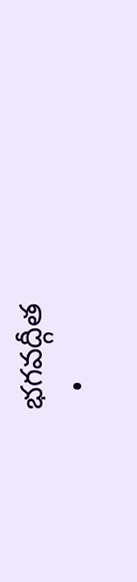భగవద్గీత
  •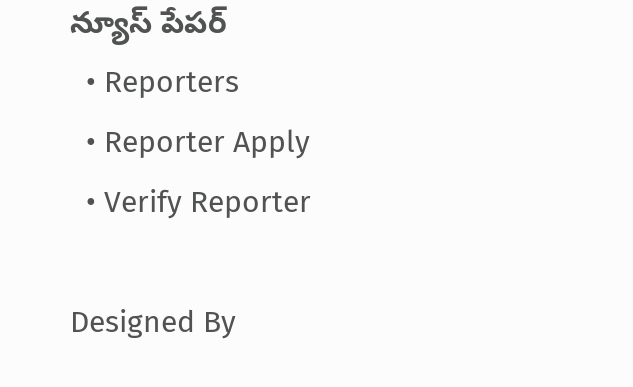న్యూస్ పేపర్
  • Reporters
  • Reporter Apply
  • Verify Reporter

Designed By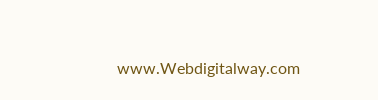www.Webdigitalway.com